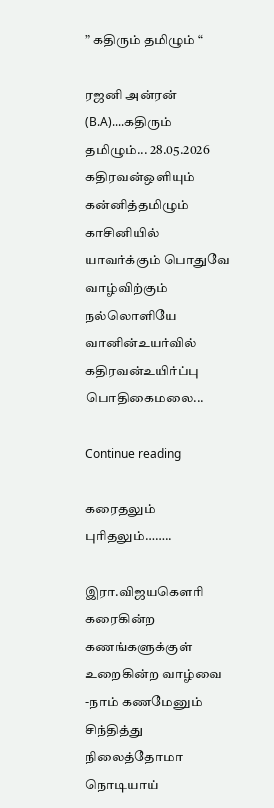” கதிரும் தமிழும் “

ரஜனி அன்ரன் (B.A)....கதிரும் தமிழும்... 28.05.2026 கதிரவன்ஒளியும் கன்னித்தமிழும் காசினியில் யாவர்க்கும் பொதுவே வாழ்விற்கும் நல்லொளியே வானின்உயர்வில் கதிரவன்உயிர்ப்பு பொதிகைமலை...

Continue reading

கரைதலும் புரிதலும்……..

இரா.விஜயகௌரி கரைகின்ற கணங்களுக்குள் உறைகின்ற வாழ்வை -நாம் கணமேனும் சிந்தித்து நிலைத்தோமா நொடியாய்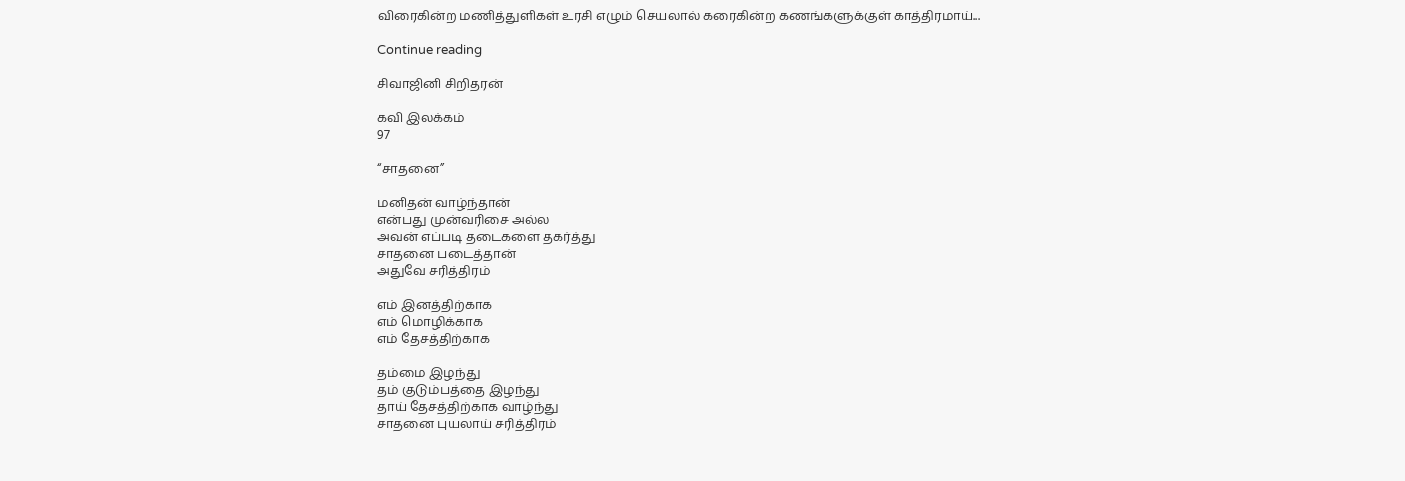விரைகின்ற மணித்துளிகள் உரசி எழும் செயலால் கரைகின்ற கணங்களுக்குள் காத்திரமாய்...

Continue reading

சிவாஜினி சிறிதரன்

கவி இலக்கம்
97

“சாதனை”

மனிதன் வாழ்ந்தான்
என்பது முன்வரிசை அல்ல
அவன் எப்படி தடைகளை தகர்த்து
சாதனை படைத்தான்
அதுவே சரித்திரம்

எம் இனத்திற்காக
எம் மொழிக்காக
எம் தேசத்திற்காக

தம்மை இழந்து
தம் குடும்பத்தை இழந்து
தாய் தேசத்திற்காக வாழ்ந்து
சாதனை புயலாய் சரித்திரம்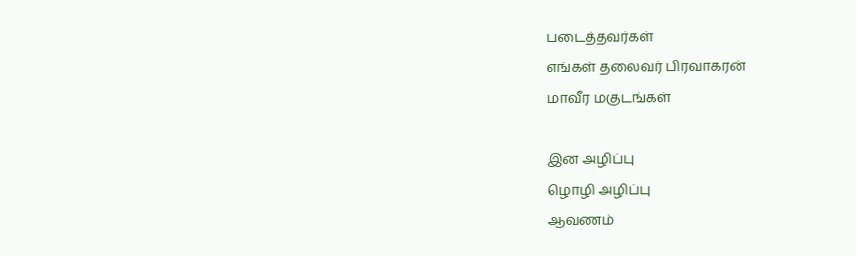படைத்தவர்கள்
எங்கள் தலைவர் பிரவாகரன்
மாவீர மகுடங்கள்

இன அழிப்பு
ழொழி அழிப்பு
ஆவணம்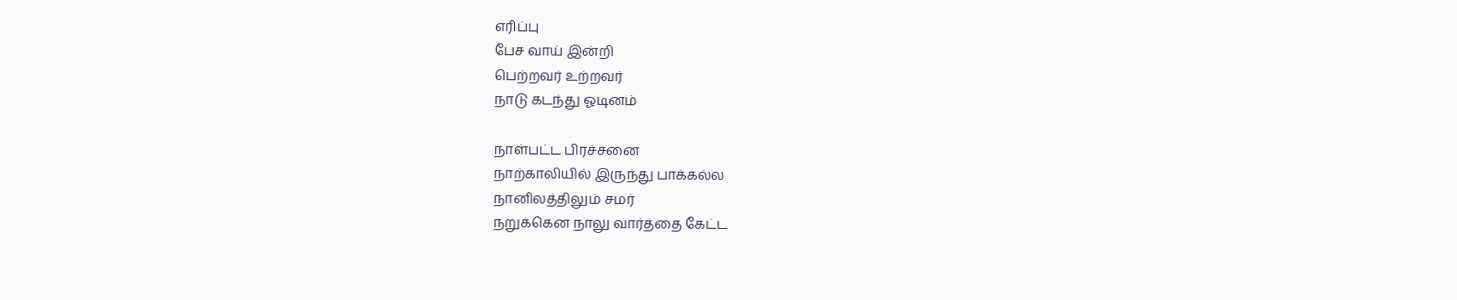எரிப்பு
பேச வாய் இன்றி
பெற்றவர் உற்றவர்
நாடு கடந்து ஓடினம்

நாள்பட்ட பிரச்சனை
நாற்காலியில் இருந்து பாக்கல்ல
நானிலத்திலும் சமர்
நறுக்கென நாலு வார்த்தை கேட்ட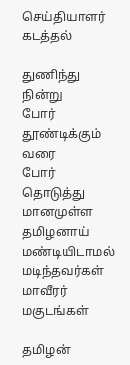செய்தியாளர் கடத்தல்

துணிந்து நின்று
போர் தூண்டிக்கும் வரை
போர் தொடுத்து
மானமுள்ள தமிழனாய்
மண்டியிடாமல்
மடிந்தவர்கள்
மாவீரர் மகுடங்கள்

தமிழன்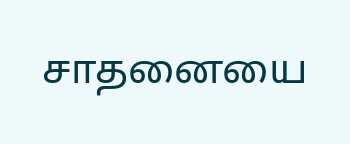சாதனையை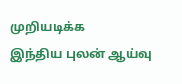முறியடிக்க
இந்திய புலன் ஆய்வு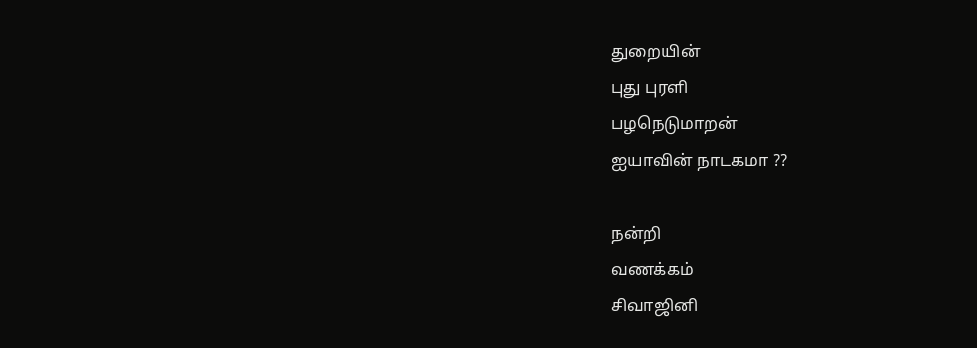துறையின்
புது புரளி
பழநெடுமாறன்
ஐயாவின் நாடகமா ??

நன்றி
வணக்கம்
சிவாஜினி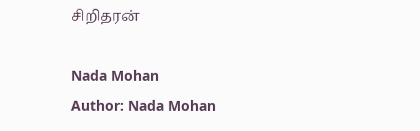சிறிதரன்

Nada Mohan
Author: Nada Mohan